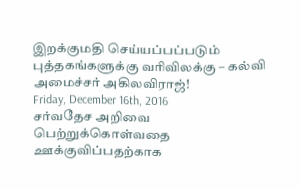இறக்குமதி செய்யப்பப்படும் புத்தகங்களுக்கு வரிவிலக்கு – கல்வி அமைச்சர் அகிலவிராஜ்!
Friday, December 16th, 2016
சர்வதேச அறிவை பெற்றுக்கொள்வதை ஊக்குவிப்பதற்காக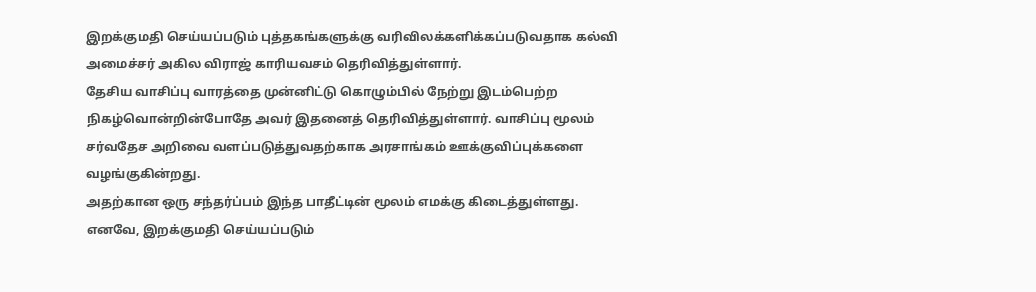இறக்குமதி செய்யப்படும் புத்தகங்களுக்கு வரிவிலக்களிக்கப்படுவதாக கல்வி அமைச்சர் அகில விராஜ் காரியவசம் தெரிவித்துள்ளார்.
தேசிய வாசிப்பு வாரத்தை முன்னிட்டு கொழும்பில் நேற்று இடம்பெற்ற நிகழ்வொன்றின்போதே அவர் இதனைத் தெரிவித்துள்ளார். வாசிப்பு மூலம் சர்வதேச அறிவை வளப்படுத்துவதற்காக அரசாங்கம் ஊக்குவிப்புக்களை வழங்குகின்றது.
அதற்கான ஒரு சந்தர்ப்பம் இந்த பாதீட்டின் மூலம் எமக்கு கிடைத்துள்ளது. எனவே, இறக்குமதி செய்யப்படும்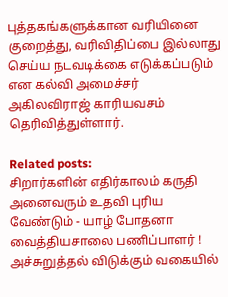புத்தகங்களுக்கான வரியினை குறைத்து, வரிவிதிப்பை இல்லாது செய்ய நடவடிக்கை எடுக்கப்படும் என கல்வி அமைச்சர் அகிலவிராஜ் காரியவசம் தெரிவித்துள்ளார்.

Related posts:
சிறார்களின் எதிர்காலம் கருதி அனைவரும் உதவி புரிய வேண்டும் - யாழ் போதனா வைத்தியசாலை பணிப்பாளர் !
அச்சுறுத்தல் விடுக்கும் வகையில்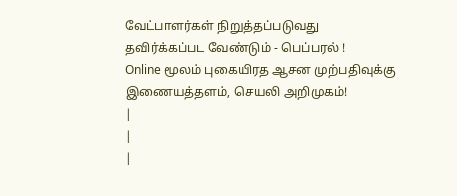வேட்பாளர்கள் நிறுத்தப்படுவது தவிர்க்கப்பட வேண்டும் - பெப்பரல் !
Online மூலம் புகையிரத ஆசன முற்பதிவுக்கு இணையத்தளம், செயலி அறிமுகம்!
|
|
|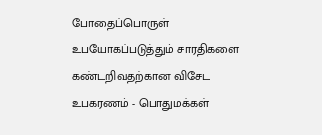போதைப்பொருள் உபயோகப்படுத்தும் சாரதிகளை கண்டறிவதற்கான விசேட உபகரணம் - பொதுமக்கள்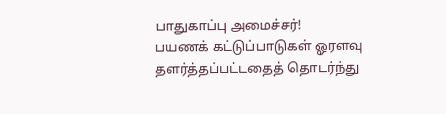பாதுகாப்பு அமைச்சர்!
பயணக் கட்டுப்பாடுகள் ஓரளவு தளர்த்தப்பட்டதைத் தொடர்ந்து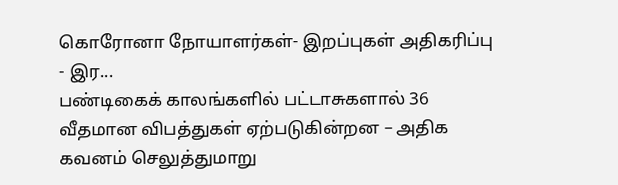கொரோனா நோயாளர்கள்- இறப்புகள் அதிகரிப்பு - இர...
பண்டிகைக் காலங்களில் பட்டாசுகளால் 36 வீதமான விபத்துகள் ஏற்படுகின்றன – அதிக கவனம் செலுத்துமாறு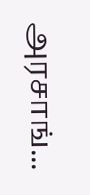அரசாங்...